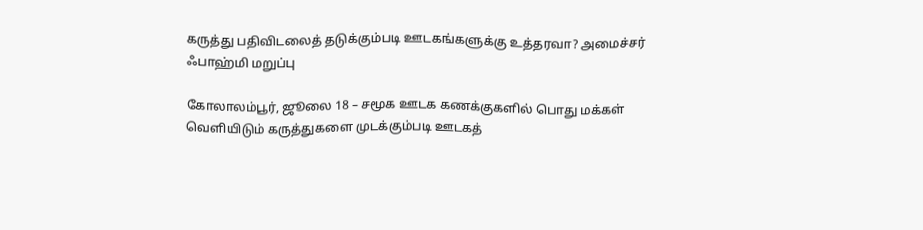கருத்து பதிவிடலைத் தடுக்கும்படி ஊடகங்களுக்கு உத்தரவா? அமைச்சர் ஃபாஹ்மி மறுப்பு

கோலாலம்பூர், ஜூலை 18 – சமூக ஊடக கணக்குகளில் பொது மக்கள் வெளியிடும் கருத்துகளை முடக்கும்படி ஊடகத்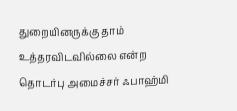துறையினருக்கு தாம் உத்தரவிடவில்லை என்ற தொடர்பு அமைச்சர் ஃபாஹ்மி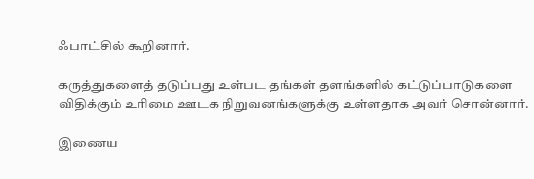ஃபாட்சில் கூறினார்.

கருத்துகளைத் தடுப்பது உள்பட தங்கள் தளங்களில் கட்டுப்பாடுகளை விதிக்கும் உரிமை ஊடக நிறுவனங்களுக்கு உள்ளதாக அவர் சொன்னார்.

இணைய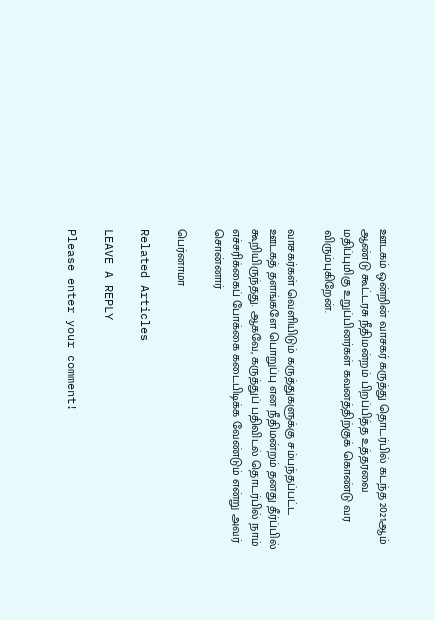ஊடகம் ஒன்றின் வாசகர் கருத்து தொடர்பில் கடந்த 2021ஆம் ஆண்டு கூட்டரசு நீதிமன்றம் பிறப்பித்த உத்தரவை மதிப்புமிகு உறுப்பினர்கள் கவனத்திற்குக் கொண்டு வர விரும்புகிறேன்.

வாசகர்கள் வெளியிடும் கருத்துகளுக்கு சம்பந்தப்பட்ட ஊடகத் தளங்களே பொறுப்பு என நீதிமன்றம் தனது தீர்ப்பில் கூறியிருந்தது. ஆகவே, கருத்துப் பதிவிடல் தொடர்பில் நாம் எச்சரிக்கைப் போக்கை கடைபிடிக்க வேண்டும் என்று அவர் சொன்னார்

பெர்னாமா

Related Articles

LEAVE A REPLY

Please enter your comment!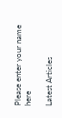Please enter your name here

Latest Articles